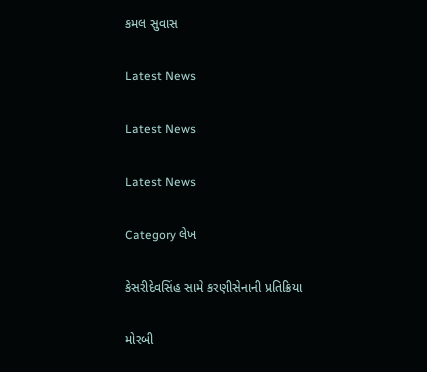કમલ સુવાસ

Latest News

Latest News

Latest News

Category લેખ

કેસરીદેવસિંહ સામે કરણીસેનાની પ્રતિક્રિયા

મોરબી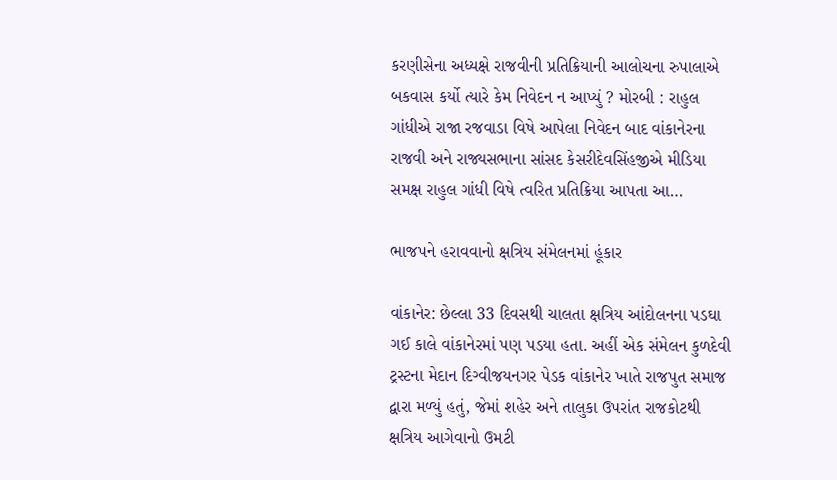કરણીસેના અધ્યક્ષે રાજવીની પ્રતિક્રિયાની આલોચના રુપાલાએ બકવાસ કર્યો ત્યારે કેમ નિવેદન ન આપ્યું ? મોરબી : રાહુલ ગાંધીએ રાજા રજવાડા વિષે આપેલા નિવેદન બાદ વાંકાનેરના રાજવી અને રાજ્યસભાના સાંસદ કેસરીદેવસિંહજીએ મીડિયા સમક્ષ રાહુલ ગાંધી વિષે ત્વરિત પ્રતિક્રિયા આપતા આ…

ભાજપને હરાવવાનો ક્ષત્રિય સંમેલનમાં હૂંકાર

વાંકાનેર: છેલ્લા 33 દિવસથી ચાલતા ક્ષત્રિય આંદોલનના પડઘા ગઈ કાલે વાંકાનેરમાં પણ પડયા હતા. અહીં એક સંમેલન કુળદેવી ટ્રસ્ટના મેદાન દિગ્વીજયનગર પેડક વાંકાનેર ખાતે રાજપુત સમાજ દ્વારા મળ્યું હતું, જેમાં શહેર અને તાલુકા ઉપરાંત રાજકોટથી ક્ષત્રિય આગેવાનો ઉમટી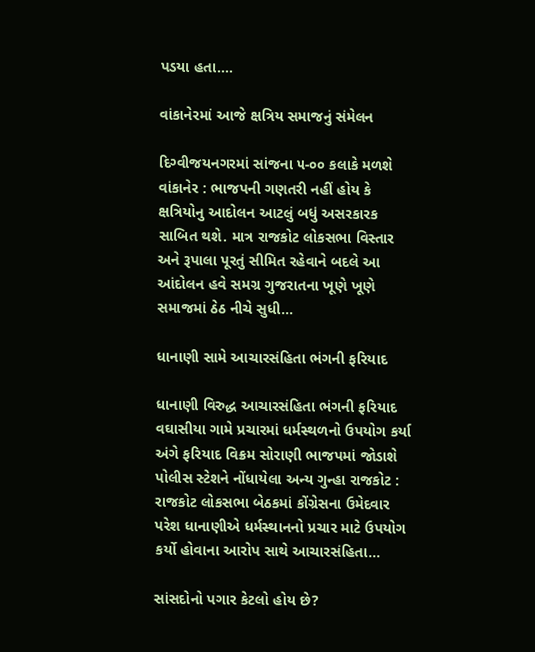પડયા હતા.…

વાંકાનેરમાં આજે ક્ષત્રિય સમાજનું સંમેલન

દિગ્વીજયનગરમાં સાંજના ૫-૦૦ કલાકે મળશે વાંકાનેર : ભાજપની ગણતરી નહીં હોય કે ક્ષત્રિયોનુ આદોલન આટલું બધું અસરકારક સાબિત થશે. માત્ર રાજકોટ લોકસભા વિસ્તાર અને રૂપાલા પૂરતું સીમિત રહેવાને બદલે આ આંદોલન હવે સમગ્ર ગુજરાતના ખૂણે ખૂણે સમાજમાં ઠેઠ નીચે સુધી…

ધાનાણી સામે આચારસંહિતા ભંગની ફરિયાદ

ધાનાણી વિરુદ્ધ આચારસંહિતા ભંગની ફરિયાદ વઘાસીયા ગામે પ્રચારમાં ધર્મસ્થળનો ઉપયોગ કર્યા અંગે ફરિયાદ વિક્રમ સોરાણી ભાજપમાં જોડાશે પોલીસ સ્ટેશને નોંધાયેલા અન્ય ગુન્હા રાજકોટ : રાજકોટ લોકસભા બેઠકમાં કોંગ્રેસના ઉમેદવાર પરેશ ધાનાણીએ ધર્મસ્થાનનો પ્રચાર માટે ઉપયોગ કર્યો હોવાના આરોપ સાથે આચારસંહિતા…

સાંસદોનો પગાર કેટલો હોય છે?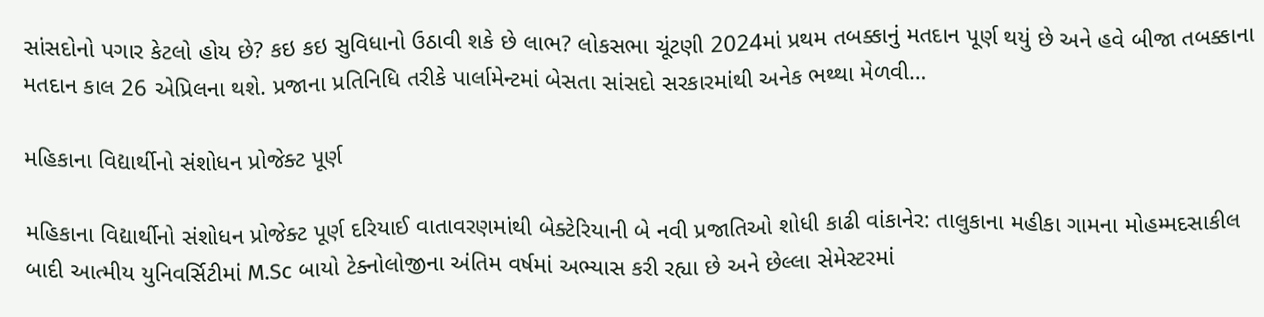સાંસદોનો પગાર કેટલો હોય છે? કઇ કઇ સુવિધાનો ઉઠાવી શકે છે લાભ? લોકસભા ચૂંટણી 2024માં પ્રથમ તબક્કાનું મતદાન પૂર્ણ થયું છે અને હવે બીજા તબક્કાના મતદાન કાલ 26 એપ્રિલના થશે. પ્રજાના પ્રતિનિધિ તરીકે પાર્લામેન્ટમાં બેસતા સાંસદો સરકારમાંથી અનેક ભથ્થા મેળવી…

મહિકાના વિદ્યાર્થીનો સંશોધન પ્રોજેક્ટ પૂર્ણ

મહિકાના વિદ્યાર્થીનો સંશોધન પ્રોજેક્ટ પૂર્ણ દરિયાઈ વાતાવરણમાંથી બેક્ટેરિયાની બે નવી પ્રજાતિઓ શોધી કાઢી વાંકાનેર: તાલુકાના મહીકા ગામના મોહમ્મદસાકીલ બાદી આત્મીય યુનિવર્સિટીમાં M.Sc બાયો ટેક્નોલોજીના અંતિમ વર્ષમાં અભ્યાસ કરી રહ્યા છે અને છેલ્લા સેમેસ્ટરમાં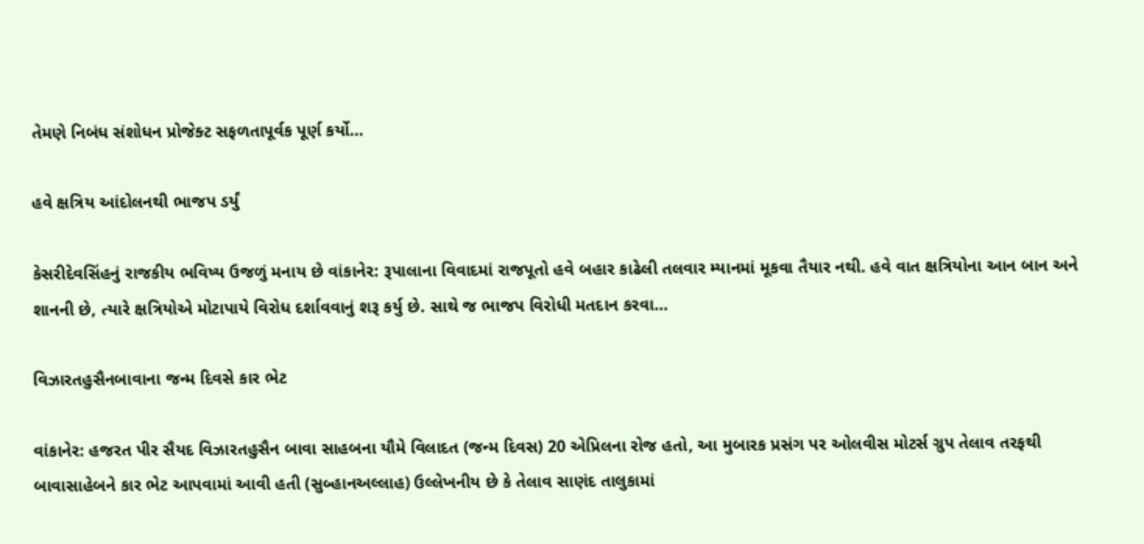તેમણે નિબંધ સંશોધન પ્રોજેક્ટ સફળતાપૂર્વક પૂર્ણ કર્યો…

હવે ક્ષત્રિય આંદોલનથી ભાજપ ડર્યું

કેસરીદેવસિંહનું રાજકીય ભવિષ્ય ઉજળું મનાય છે વાંકાનેર: રૂપાલાના વિવાદમાં રાજપૂતો હવે બહાર કાઢેલી તલવાર મ્યાનમાં મૂકવા તૈયાર નથી. હવે વાત ક્ષત્રિયોના આન બાન અને શાનની છે, ત્યારે ક્ષત્રિયોએ મોટાપાયે વિરોધ દર્શાવવાનું શરૂ કર્યુ છે. સાથે જ ભાજપ વિરોધી મતદાન કરવા…

વિઝારતહુસૈનબાવાના જન્મ દિવસે કાર ભેટ

વાંકાનેર: હજરત પીર સૈયદ વિઝારતહુસૈન બાવા સાહબના યૌમે વિલાદત (જન્મ દિવસ) 20 એપ્રિલના રોજ હતો, આ મુબારક પ્રસંગ પર ઓલવીસ મોટર્સ ગ્રુપ તેલાવ તરફથી બાવાસાહેબને કાર ભેટ આપવામાં આવી હતી (સુબ્હાનઅલ્લાહ) ઉલ્લેખનીય છે કે તેલાવ સાણંદ તાલુકામાં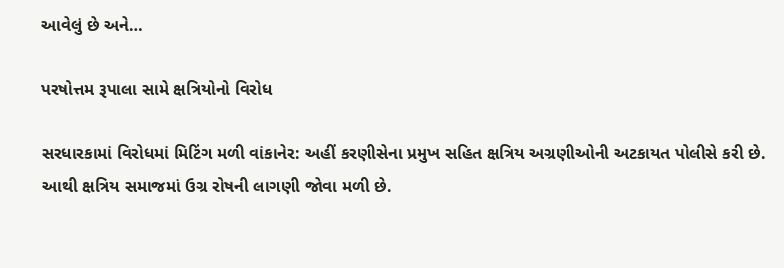આવેલું છે અને…

પરષોત્તમ રૂપાલા સામે ક્ષત્રિયોનો વિરોધ

સરધારકામાં વિરોધમાં મિટિંગ મળી વાંકાનેર: અહીં કરણીસેના પ્રમુખ સહિત ક્ષત્રિય અગ્રણીઓની અટકાયત પોલીસે કરી છે. આથી ક્ષત્રિય સમાજમાં ઉગ્ર રોષની લાગણી જોવા મળી છે.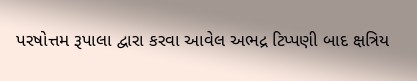પરષોત્તમ રૂપાલા દ્વારા કરવા આવેલ અભદ્ર ટિપ્પણી બાદ ક્ષત્રિય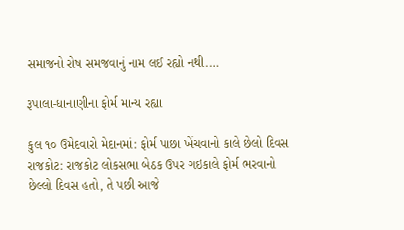સમાજનો રોષ સમજવાનું નામ લઈ રહ્યો નથી.…

રૂપાલા-ધાનાણીના ફોર્મ માન્‍ય રહ્યા

કુલ ૧૦ ઉમેદવારો મેદાનમાં: ફોર્મ પાછા ખેંચવાનો કાલે છેલો દિવસ રાજકોટ: રાજકોટ લોકસભા બેઠક ઉપર ગઇકાલે ફોર્મ ભરવાનો છેલ્લો દિવસ હતો, તે પછી આજે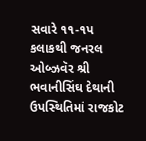સવારે ૧૧-૧પ કલાકથી જનરલ ઓબ્‍ઝવૅર શ્રી ભવાનીસિંઘ દેથાની ઉપસ્‍થિતિમાં રાજકોટ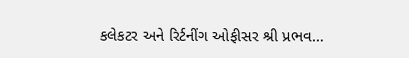કલેકટર અને રિર્ટનીંગ ઓફીસર શ્રી પ્રભવ…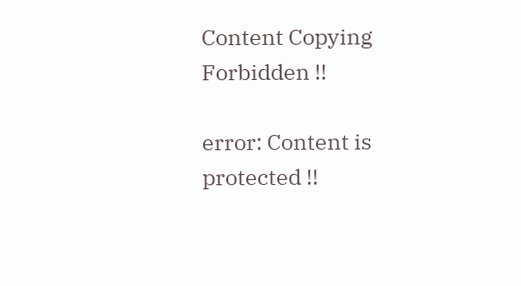Content Copying Forbidden !!

error: Content is protected !!